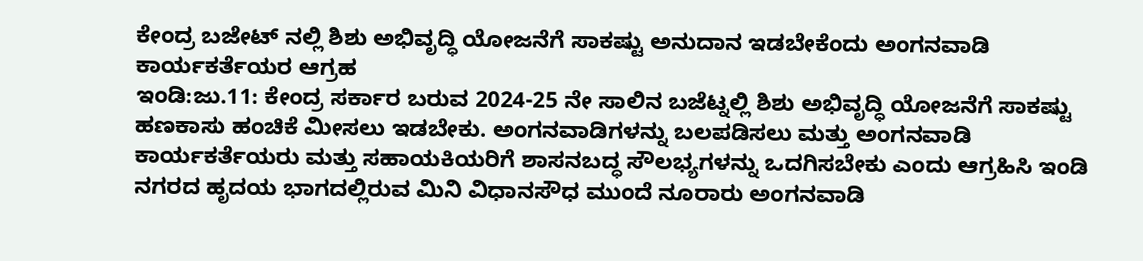ಕೇಂದ್ರ ಬಜೇಟ್ ನಲ್ಲಿ ಶಿಶು ಅಭಿವೃದ್ಧಿ ಯೋಜನೆಗೆ ಸಾಕಷ್ಟು ಅನುದಾನ ಇಡಬೇಕೆಂದು ಅಂಗನವಾಡಿ ಕಾರ್ಯಕರ್ತೆಯರ ಆಗ್ರಹ
ಇಂಡಿ:ಜು.11: ಕೇಂದ್ರ ಸರ್ಕಾರ ಬರುವ 2024-25 ನೇ ಸಾಲಿನ ಬಜೆಟ್ನಲ್ಲಿ ಶಿಶು ಅಭಿವೃದ್ಧಿ ಯೋಜನೆಗೆ ಸಾಕಷ್ಟು ಹಣಕಾಸು ಹಂಚಿಕೆ ಮೀಸಲು ಇಡಬೇಕು. ಅಂಗನವಾಡಿಗಳನ್ನು ಬಲಪಡಿಸಲು ಮತ್ತು ಅಂಗನವಾಡಿ ಕಾರ್ಯಕರ್ತೆಯರು ಮತ್ತು ಸಹಾಯಕಿಯರಿಗೆ ಶಾಸನಬದ್ಧ ಸೌಲಭ್ಯಗಳನ್ನು ಒದಗಿಸಬೇಕು ಎಂದು ಆಗ್ರಹಿಸಿ ಇಂಡಿ ನಗರದ ಹೃದಯ ಭಾಗದಲ್ಲಿರುವ ಮಿನಿ ವಿಧಾನಸೌಧ ಮುಂದೆ ನೂರಾರು ಅಂಗನವಾಡಿ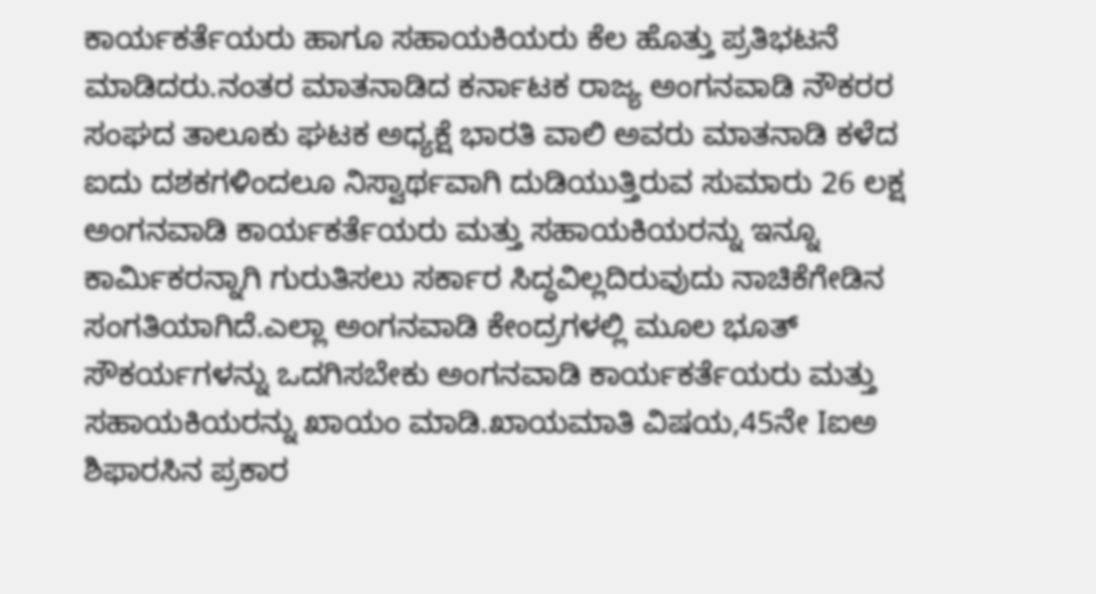ಕಾರ್ಯಕರ್ತೆಯರು ಹಾಗೂ ಸಹಾಯಕಿಯರು ಕೆಲ ಹೊತ್ತು ಪ್ರತಿಭಟನೆ ಮಾಡಿದರು.ನಂತರ ಮಾತನಾಡಿದ ಕರ್ನಾಟಕ ರಾಜ್ಯ ಅಂಗನವಾಡಿ ನೌಕರರ ಸಂಘದ ತಾಲೂಕು ಘಟಕ ಅಧ್ಯಕ್ಷೆ ಭಾರತಿ ವಾಲಿ ಅವರು ಮಾತನಾಡಿ ಕಳೆದ ಐದು ದಶಕಗಳಿಂದಲೂ ನಿಸ್ವಾರ್ಥವಾಗಿ ದುಡಿಯುತ್ತಿರುವ ಸುಮಾರು 26 ಲಕ್ಷ ಅಂಗನವಾಡಿ ಕಾರ್ಯಕರ್ತೆಯರು ಮತ್ತು ಸಹಾಯಕಿಯರನ್ನು ಇನ್ನೂ ಕಾರ್ಮಿಕರನ್ನಾಗಿ ಗುರುತಿಸಲು ಸರ್ಕಾರ ಸಿದ್ಧವಿಲ್ಲದಿರುವುದು ನಾಚಿಕೆಗೇಡಿನ ಸಂಗತಿಯಾಗಿದೆ.ಎಲ್ಲಾ ಅಂಗನವಾಡಿ ಕೇಂದ್ರಗಳಲ್ಲಿ ಮೂಲ ಭೂತ್ ಸೌಕರ್ಯಗಳನ್ನು ಒದಗಿಸಬೇಕು ಅಂಗನವಾಡಿ ಕಾರ್ಯಕರ್ತೆಯರು ಮತ್ತು ಸಹಾಯಕಿಯರನ್ನು ಖಾಯಂ ಮಾಡಿ.ಖಾಯಮಾತಿ ವಿಷಯ,45ನೇ Iಐಅ ಶಿಫಾರಸಿನ ಪ್ರಕಾರ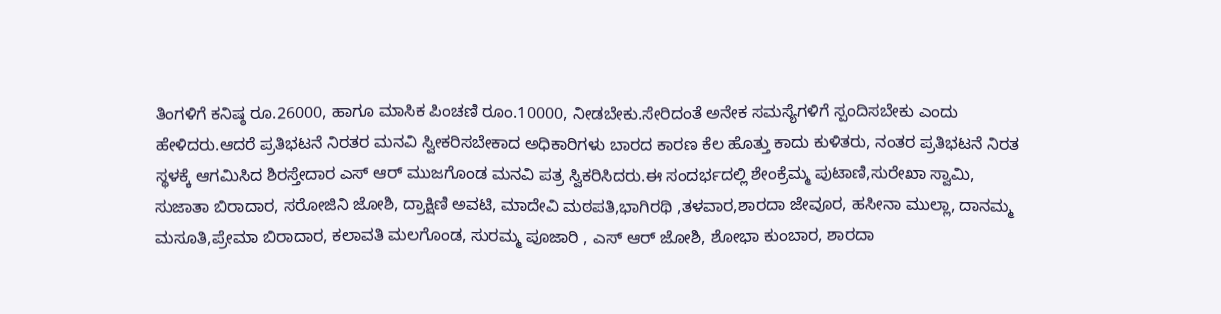ತಿಂಗಳಿಗೆ ಕನಿಷ್ಠ ರೂ.26000, ಹಾಗೂ ಮಾಸಿಕ ಪಿಂಚಣಿ ರೂಂ.10000, ನೀಡಬೇಕು.ಸೇರಿದಂತೆ ಅನೇಕ ಸಮಸ್ಯೆಗಳಿಗೆ ಸ್ಪಂದಿಸಬೇಕು ಎಂದು ಹೇಳಿದರು.ಆದರೆ ಪ್ರತಿಭಟನೆ ನಿರತರ ಮನವಿ ಸ್ವೀಕರಿಸಬೇಕಾದ ಅಧಿಕಾರಿಗಳು ಬಾರದ ಕಾರಣ ಕೆಲ ಹೊತ್ತು ಕಾದು ಕುಳಿತರು, ನಂತರ ಪ್ರತಿಭಟನೆ ನಿರತ ಸ್ಥಳಕ್ಕೆ ಆಗಮಿಸಿದ ಶಿರಸ್ತೇದಾರ ಎಸ್ ಆರ್ ಮುಜಗೊಂಡ ಮನವಿ ಪತ್ರ ಸ್ವಿಕರಿಸಿದರು.ಈ ಸಂದರ್ಭದಲ್ಲಿ ಶೇಂಕ್ರೆಮ್ಮ ಪುಟಾಣಿ,ಸುರೇಖಾ ಸ್ವಾಮಿ, ಸುಜಾತಾ ಬಿರಾದಾರ, ಸರೋಜಿನಿ ಜೋಶಿ, ದ್ರಾಕ್ಷಿಣಿ ಅವಟಿ, ಮಾದೇವಿ ಮಠಪತಿ,ಭಾಗಿರಥಿ ,ತಳವಾರ,ಶಾರದಾ ಜೇವೂರ, ಹಸೀನಾ ಮುಲ್ಲಾ, ದಾನಮ್ಮ ಮಸೂತಿ,ಪ್ರೇಮಾ ಬಿರಾದಾರ, ಕಲಾವತಿ ಮಲಗೊಂಡ, ಸುರಮ್ಮ ಪೂಜಾರಿ , ಎಸ್ ಆರ್ ಜೋಶಿ, ಶೋಭಾ ಕುಂಬಾರ, ಶಾರದಾ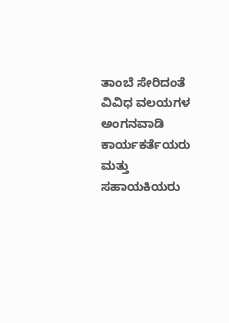ತಾಂಬೆ ಸೇರಿದಂತೆ ವಿವಿಧ ವಲಯಗಳ ಅಂಗನವಾಡಿ ಕಾರ್ಯಕರ್ತೆಯರು ಮತ್ತು ಸಹಾಯಕಿಯರು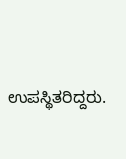ಉಪಸ್ಥಿತರಿದ್ದರು.